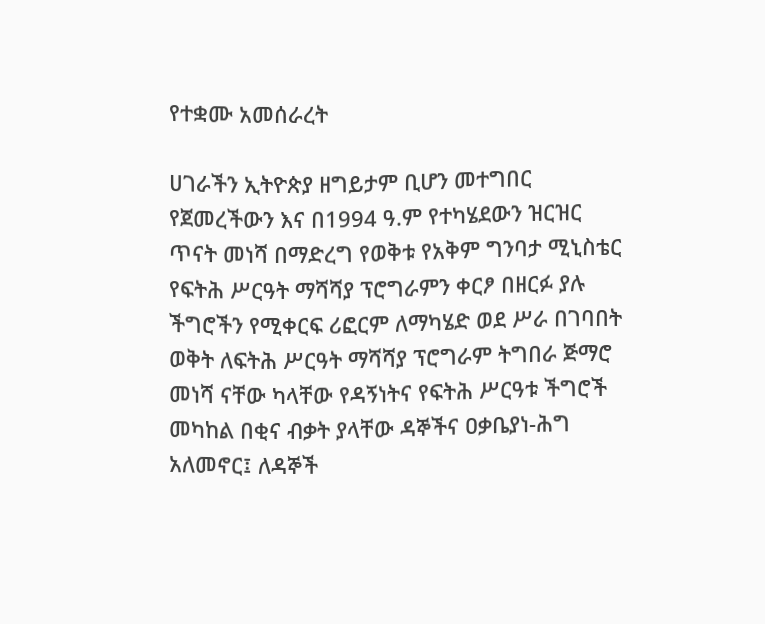የተቋሙ አመሰራረት

ሀገራችን ኢትዮጵያ ዘግይታም ቢሆን መተግበር የጀመረችውን እና በ1994 ዓ.ም የተካሄደውን ዝርዝር ጥናት መነሻ በማድረግ የወቅቱ የአቅም ግንባታ ሚኒስቴር የፍትሕ ሥርዓት ማሻሻያ ፕሮግራምን ቀርፆ በዘርፉ ያሉ ችግሮችን የሚቀርፍ ሪፎርም ለማካሄድ ወደ ሥራ በገባበት ወቅት ለፍትሕ ሥርዓት ማሻሻያ ፕሮግራም ትግበራ ጅማሮ መነሻ ናቸው ካላቸው የዳኝነትና የፍትሕ ሥርዓቱ ችግሮች መካከል በቂና ብቃት ያላቸው ዳኞችና ዐቃቤያነ-ሕግ አለመኖር፤ ለዳኞች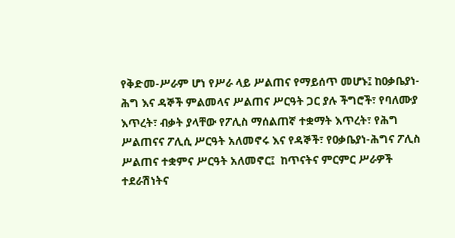የቅድመ-ሥራም ሆነ የሥራ ላይ ሥልጠና የማይሰጥ መሆኑ፤ ከዐቃቤያነ-ሕግ እና ዳኞች ምልመላና ሥልጠና ሥርዓት ጋር ያሉ ችግሮች፣ የባለሙያ እጥረት፣ ብቃት ያላቸው የፖሊስ ማሰልጠኛ ተቋማት እጥረት፣ የሕግ ሥልጠናና ፖሊሲ ሥርዓት አለመኖሩ እና የዳኞች፣ የዐቃቤያነ-ሕግና ፖሊስ ሥልጠና ተቋምና ሥርዓት አለመኖር፤  ከጥናትና ምርምር ሥራዎች ተደራሽነትና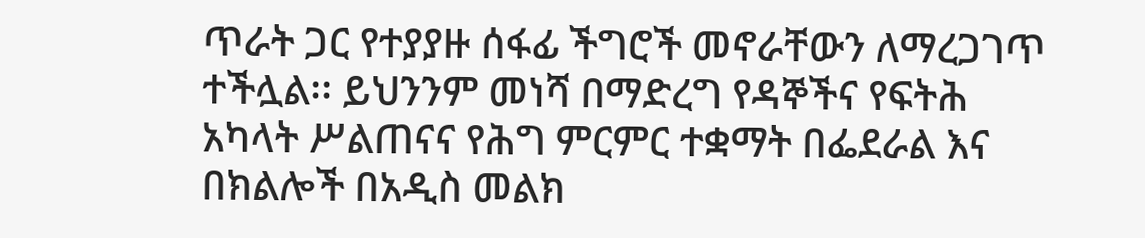ጥራት ጋር የተያያዙ ሰፋፊ ችግሮች መኖራቸውን ለማረጋገጥ ተችሏል፡፡ ይህንንም መነሻ በማድረግ የዳኞችና የፍትሕ አካላት ሥልጠናና የሕግ ምርምር ተቋማት በፌደራል እና በክልሎች በአዲስ መልክ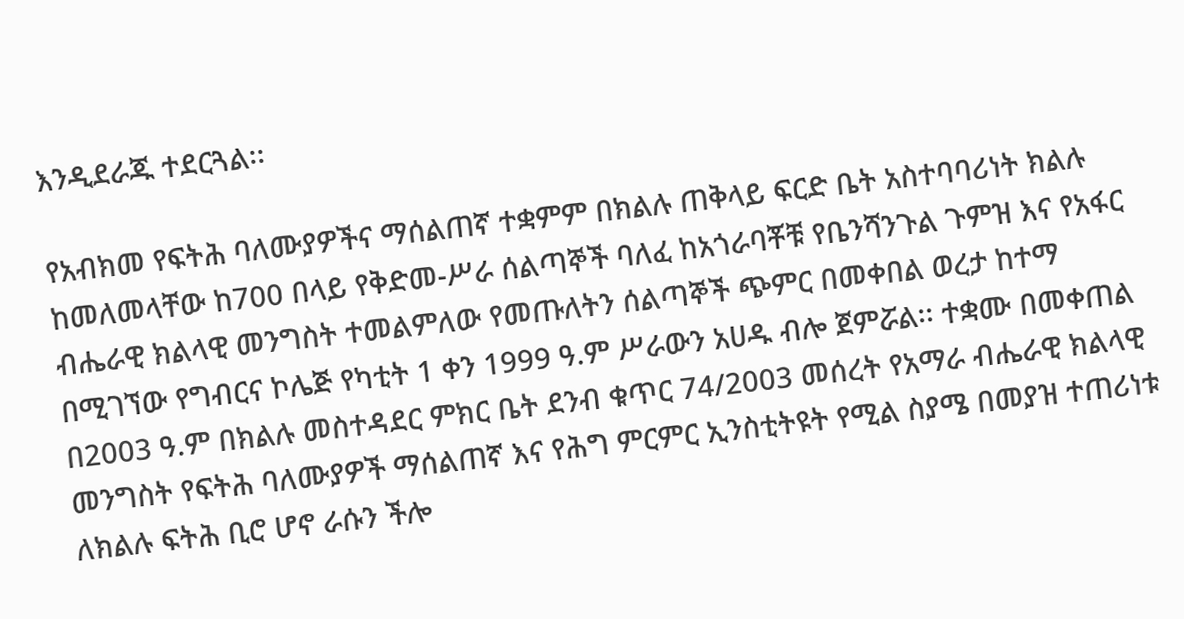እንዲደራጁ ተደርጓል፡፡

የአብክመ የፍትሕ ባለሙያዎችና ማሰልጠኛ ተቋምም በክልሉ ጠቅላይ ፍርድ ቤት አስተባባሪነት ክልሉ ከመለመላቸው ከ700 በላይ የቅድመ-ሥራ ሰልጣኞች ባለፈ ከአጎራባቾቹ የቤንሻንጉል ጉምዝ እና የአፋር ብሔራዊ ክልላዊ መንግስት ተመልምለው የመጡለትን ሰልጣኞች ጭምር በመቀበል ወረታ ከተማ በሚገኘው የግብርና ኮሌጅ የካቲት 1 ቀን 1999 ዓ.ም ሥራውን አሀዱ ብሎ ጀምሯል፡፡ ተቋሙ በመቀጠል በ2003 ዓ.ም በክልሉ መስተዳደር ምክር ቤት ደንብ ቁጥር 74/2003 መሰረት የአማራ ብሔራዊ ክልላዊ መንግስት የፍትሕ ባለሙያዎች ማሰልጠኛ እና የሕግ ምርምር ኢንስቲትዩት የሚል ስያሜ በመያዝ ተጠሪነቱ ለክልሉ ፍትሕ ቢሮ ሆኖ ራሱን ችሎ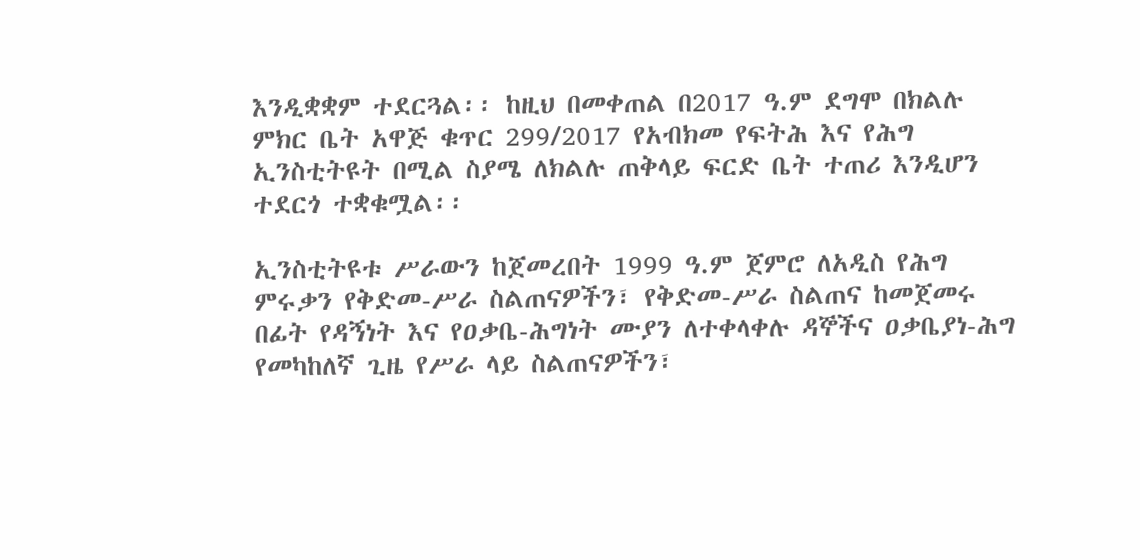እንዲቋቋም ተደርጓል፡፡ ከዚህ በመቀጠል በ2017 ዓ.ም ደግሞ በክልሉ ምክር ቤት አዋጅ ቁጥር 299/2017 የአብክመ የፍትሕ እና የሕግ ኢንስቲትዩት በሚል ስያሜ ለክልሉ ጠቅላይ ፍርድ ቤት ተጠሪ እንዲሆን ተደርጎ ተቋቁሟል፡፡

ኢንስቲትዩቱ ሥራውን ከጀመረበት 1999 ዓ.ም ጀምሮ ለአዲስ የሕግ ምሩቃን የቅድመ-ሥራ ስልጠናዎችን፣ የቅድመ-ሥራ ስልጠና ከመጀመሩ በፊት የዳኝነት እና የዐቃቤ-ሕግነት ሙያን ለተቀላቀሉ ዳኞችና ዐቃቤያነ-ሕግ የመካከለኛ ጊዜ የሥራ ላይ ስልጠናዎችን፣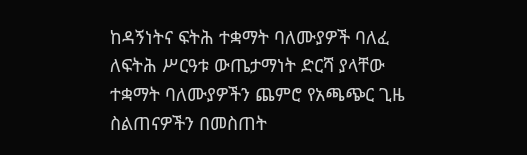ከዳኝነትና ፍትሕ ተቋማት ባለሙያዎች ባለፈ ለፍትሕ ሥርዓቱ ውጤታማነት ድርሻ ያላቸው ተቋማት ባለሙያዎችን ጨምሮ የአጫጭር ጊዜ ስልጠናዎችን በመስጠት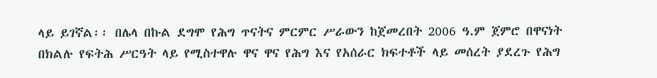ላይ ይገኛል፡፡ በሌላ በኩል ደግሞ የሕግ ጥናትና ምርምር ሥራውን ከጀመረበት 2006 ዓ.ም ጀምሮ በዋናነት በክልሉ የፍትሕ ሥርዓት ላይ የሚስተዋሉ ዋና ዋና የሕግ እና የአሰራር ክፍተቶች ላይ መሰረት ያደረጉ የሕግ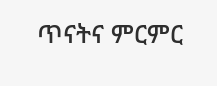ጥናትና ምርምር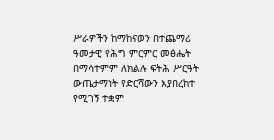ሥራዎችን ከማከናወን በተጨማሪ ዓመታዊ የሕግ ምርምር መፅሔት በማሳተምም ለክልሉ ፍትሕ ሥርዓት ውጤታማነት የድርሻውን እያበረከተ የሚገኝ ተቋም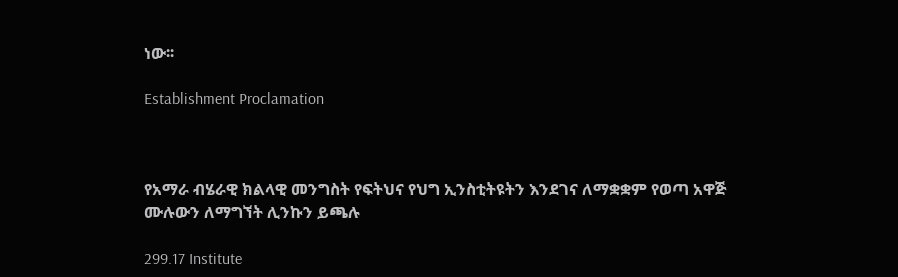ነው፡፡

Establishment Proclamation



የአማራ ብሄራዊ ክልላዊ መንግስት የፍትህና የህግ ኢንስቲትዩትን እንደገና ለማቋቋም የወጣ አዋጅ
ሙሉውን ለማግኘት ሊንኩን ይጫሉ

299.17 Institute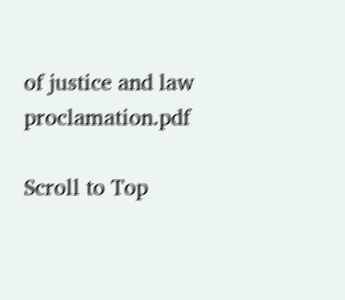of justice and law proclamation.pdf

Scroll to Top